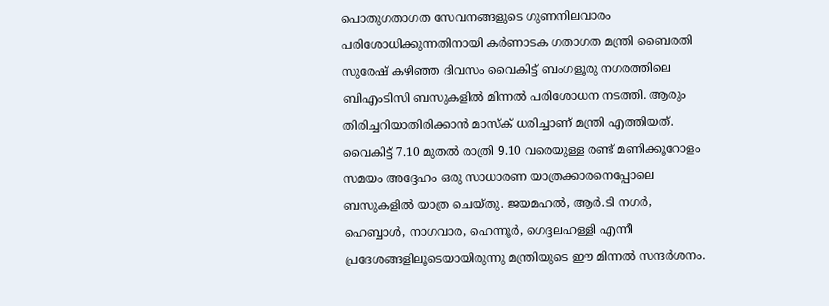പൊതുഗതാഗത സേവനങ്ങളുടെ ഗുണനിലവാരം പരിശോധിക്കുന്നതിനായി കർണാടക ഗതാഗത മന്ത്രി ബൈരതി സുരേഷ് കഴിഞ്ഞ ദിവസം വൈകിട്ട് ബംഗളൂരു നഗരത്തിലെ ബിഎംടിസി ബസുകളിൽ മിന്നൽ പരിശോധന നടത്തി. ആരും തിരിച്ചറിയാതിരിക്കാൻ മാസ്ക് ധരിച്ചാണ് മന്ത്രി എത്തിയത്. വൈകിട്ട് 7.10 മുതൽ രാത്രി 9.10 വരെയുള്ള രണ്ട് മണിക്കൂറോളം സമയം അദ്ദേഹം ഒരു സാധാരണ യാത്രക്കാരനെപ്പോലെ ബസുകളിൽ യാത്ര ചെയ്തു. ജയമഹൽ, ആർ.ടി നഗർ, ഹെബ്ബാൾ, നാഗവാര, ഹെന്നൂർ, ഗെദ്ദലഹള്ളി എന്നീ പ്രദേശങ്ങളിലൂടെയായിരുന്നു മന്ത്രിയുടെ ഈ മിന്നൽ സന്ദർശനം.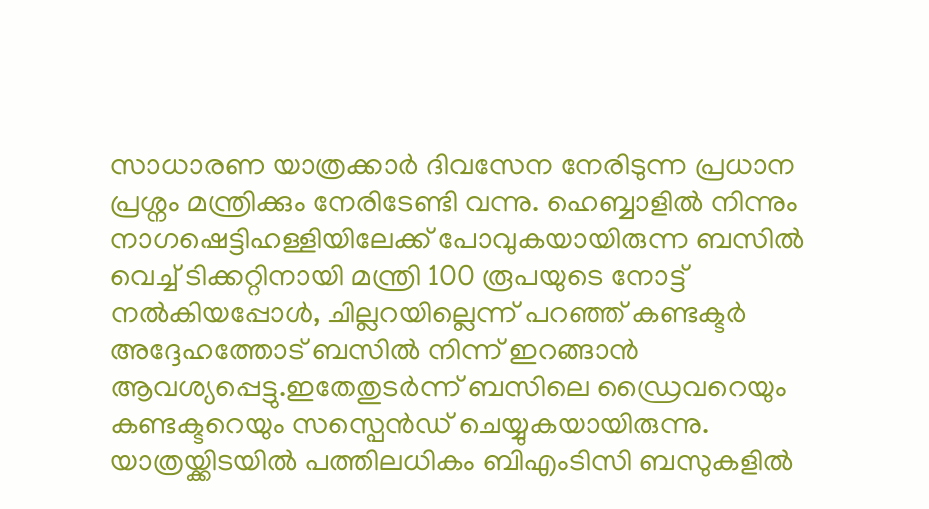സാധാരണ യാത്രക്കാർ ദിവസേന നേരിടുന്ന പ്രധാന പ്രശ്നം മന്ത്രിക്കും നേരിടേണ്ടി വന്നു. ഹെബ്ബാളിൽ നിന്നും നാഗഷെട്ടിഹള്ളിയിലേക്ക് പോവുകയായിരുന്ന ബസിൽ വെച്ച് ടിക്കറ്റിനായി മന്ത്രി 100 രൂപയുടെ നോട്ട് നൽകിയപ്പോൾ, ചില്ലറയില്ലെന്ന് പറഞ്ഞ് കണ്ടക്ടർ അദ്ദേഹത്തോട് ബസിൽ നിന്ന് ഇറങ്ങാൻ ആവശ്യപ്പെട്ടു.ഇതേതുടർന്ന് ബസിലെ ഡ്രൈവറെയും കണ്ടക്ടറെയും സസ്പെൻഡ് ചെയ്യുകയായിരുന്നു.
യാത്രയ്ക്കിടയിൽ പത്തിലധികം ബിഎംടിസി ബസുകളിൽ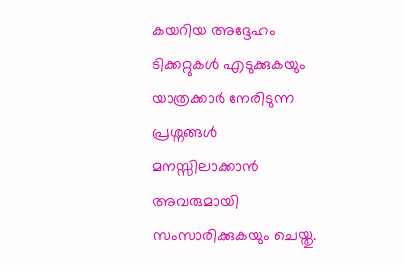കയറിയ അദ്ദേഹം ടിക്കറ്റുകൾ എടുക്കുകയും യാത്രക്കാർ നേരിടുന്ന പ്രശ്നങ്ങൾ മനസ്സിലാക്കാൻ അവരുമായി സംസാരിക്കുകയും ചെയ്തു.